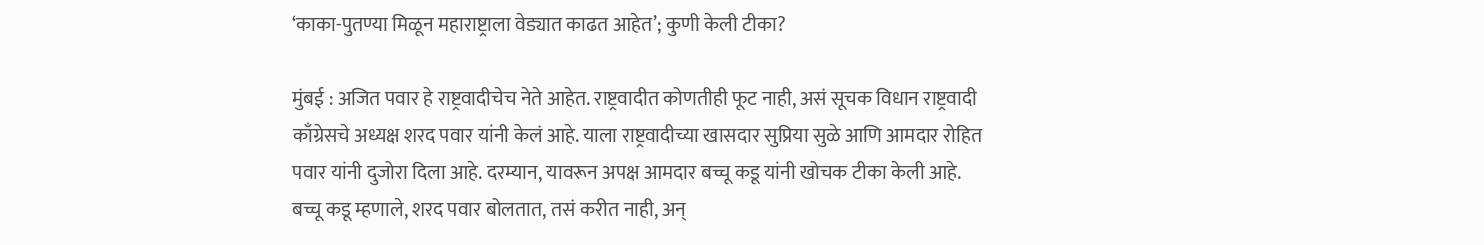‘काका-पुतण्या मिळून महाराष्ट्राला वेड्यात काढत आहेत’; कुणी केली टीका?

मुंबई : अजित पवार हे राष्ट्रवादीचेच नेते आहेत. राष्ट्रवादीत कोणतीही फूट नाही, असं सूचक विधान राष्ट्रवादी काँग्रेसचे अध्यक्ष शरद पवार यांनी केलं आहे. याला राष्ट्रवादीच्या खासदार सुप्रिया सुळे आणि आमदार रोहित पवार यांनी दुजोरा दिला आहे. दरम्यान, यावरून अपक्ष आमदार बच्चू कडू यांनी खोचक टीका केली आहे.
बच्चू कडू म्हणाले, शरद पवार बोलतात, तसं करीत नाही, अन्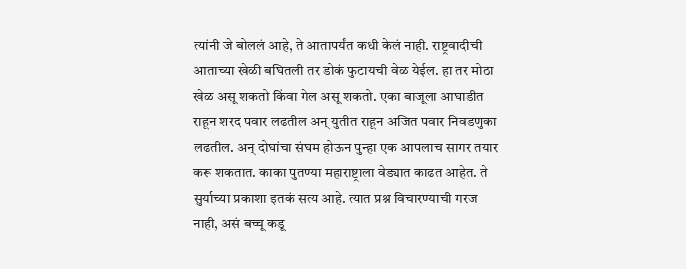त्यांनी जे बोललं आहे, ते आतापर्यंत कधी केलं नाही. राष्ट्रवादीची आताच्या खेळी बघितली तर डोकं फुटायची वेळ येईल. हा तर मोठा खेळ असू शकतो किंवा गेल असू शकतो. एका बाजूला आघाडीत राहून शरद पवार लढतील अन् युतीत राहून अजित पवार निवडणुका लढतील. अन् दोघांचा संघम होऊन पुन्हा एक आपलाच सागर तयार करू शकतात. काका पुतण्या महाराष्ट्राला वेड्यात काढत आहेत. ते सुर्याच्या प्रकाशा इतकं सत्य आहे. त्यात प्रश्न विचारण्याची गरज नाही, असं बच्चू कडू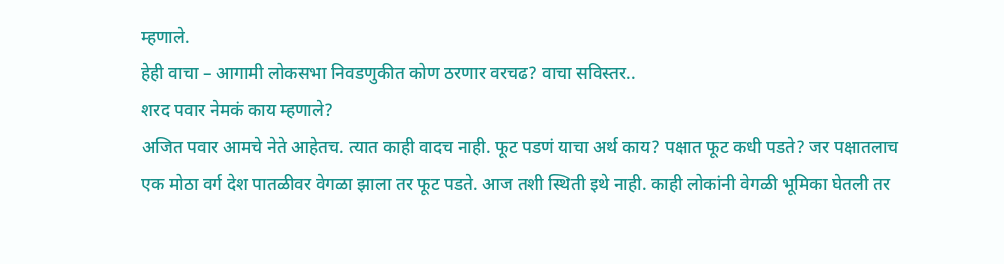म्हणाले.
हेही वाचा – आगामी लोकसभा निवडणुकीत कोण ठरणार वरचढ? वाचा सविस्तर..
शरद पवार नेमकं काय म्हणाले?
अजित पवार आमचे नेते आहेतच. त्यात काही वादच नाही. फूट पडणं याचा अर्थ काय? पक्षात फूट कधी पडते? जर पक्षातलाच एक मोठा वर्ग देश पातळीवर वेगळा झाला तर फूट पडते. आज तशी स्थिती इथे नाही. काही लोकांनी वेगळी भूमिका घेतली तर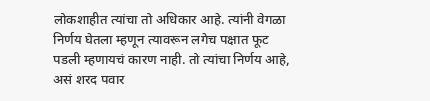लोकशाहीत त्यांचा तो अधिकार आहे. त्यांनी वेगळा निर्णय घेतला म्हणून त्यावरून लगेच पक्षात फूट पडली म्हणायचं कारण नाही. तो त्यांचा निर्णय आहे, असं शरद पवार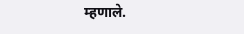म्हणाले.